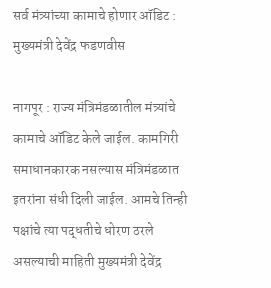सर्व मंत्र्यांच्या कामाचे होणार ऑडिट : मुख्यमंत्री देवेंद्र फडणवीस

नागपूर : राज्य मंत्रिमंडळातील मंत्र्यांचे कामाचे ऑडिट केले जाईल. कामगिरी समाधानकारक नसल्यास मंत्रिमंडळात इतरांना संधी दिली जाईल. आमचे तिन्ही पक्षांचे त्या पद्धतीचे धोरण ठरले असल्याची माहिती मुख्यमंत्री देवेंद्र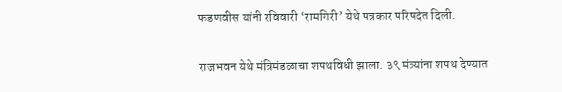फडणवीस यांनी रविवारी ‘रामगिरी’ येथे पत्रकार परिषदेत दिली.

राजभवन येथे मंत्रिमंडळाचा शपथविधी झाला. ३९ मंत्र्यांना शपथ देण्यात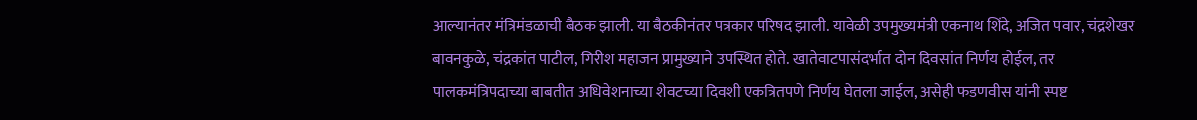आल्यानंतर मंत्रिमंडळाची बैठक झाली. या बैठकीनंतर पत्रकार परिषद झाली. यावेळी उपमुख्यमंत्री एकनाथ शिंदे, अजित पवार, चंद्रशेखर बावनकुळे, चंद्रकांत पाटील, गिरीश महाजन प्रामुख्याने उपस्थित होते. खातेवाटपासंदर्भात दोन दिवसांत निर्णय होईल, तर पालकमंत्रिपदाच्या बाबतीत अधिवेशनाच्या शेवटच्या दिवशी एकत्रितपणे निर्णय घेतला जाईल, असेही फडणवीस यांनी स्पष्ट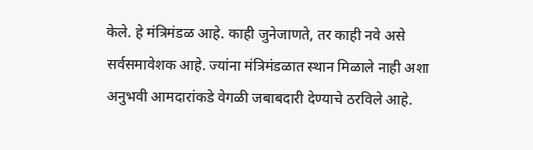केले. हे मंत्रिमंडळ आहे. काही जुनेजाणते, तर काही नवे असे सर्वसमावेशक आहे. ज्यांना मंत्रिमंडळात स्थान मिळाले नाही अशा अनुभवी आमदारांकडे वेगळी जबाबदारी देण्याचे ठरविले आहे.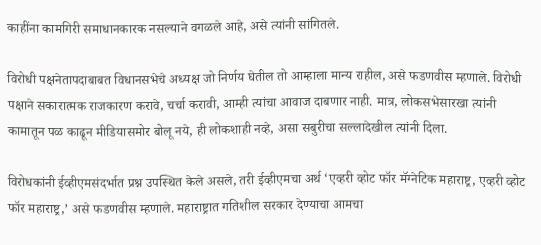काहींना कामगिरी समाधानकारक नसल्याने वगळले आहे, असे त्यांनी सांगितले.

विरोधी पक्षनेतापदाबाबत विधानसभेचे अध्यक्ष जो निर्णय घेतील तो आम्हाला मान्य राहील, असे फडणवीस म्हणाले. विरोधी पक्षाने सकारात्मक राजकारण करावे, चर्चा करावी, आम्ही त्यांचा आवाज दाबणार नाही. मात्र, लोकसभेसारखा त्यांनी कामातून पळ काढून मीडियासमोर बोलू नये, ही लोकशाही नव्हे, असा सबुरीचा सल्लादेखील त्यांनी दिला.

विरोधकांनी ईव्हीएमसंदर्भात प्रश्न उपस्थित केले असले, तरी ईव्हीएमचा अर्थ ‘एव्हरी व्होट फॉर मॅग्नेटिक महाराष्ट्र, एव्हरी व्होट फॉर महाराष्ट्र,’ असे फडणवीस म्हणाले. महाराष्ट्रात गतिशील सरकार देण्याचा आमचा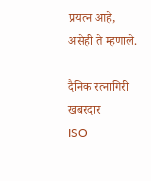प्रयत्न आहे, असेही ते म्हणाले.

दैनिक रत्नागिरी खबरदार
ISO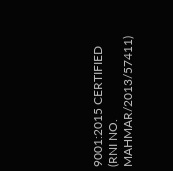9001:2015 CERTIFIED
(RNI NO. MAHMAR/2013/57411)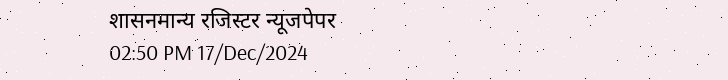शासनमान्य रजिस्टर न्यूजपेपर
02:50 PM 17/Dec/2024